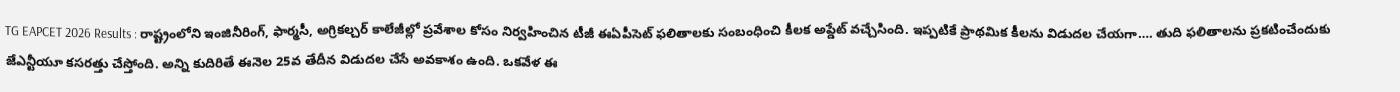TG EAPCET 2026 Results : రాష్ట్రంలోని ఇంజినీరింగ్, ఫార్మసీ, అగ్రికల్చర్ కాలేజీల్లో ప్రవేశాల కోసం నిర్వహించిన టీజీ ఈఏపీసెట్ ఫలితాలకు సంబంధించి కీలక అప్డేట్ వచ్చేసింది. ఇప్పటికే ప్రాథమిక కీలను విడుదల చేయగా…. తుది ఫలితాలను ప్రకటించేందుకు జేఎన్టీయూ కసరత్తు చేస్తోంది. అన్ని కుదిరితే ఈనెల 25వ తేదీన విడుదల చేసే అవకాశం ఉంది. ఒకవేళ ఈ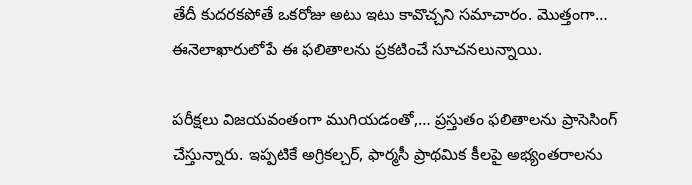తేదీ కుదరకపోతే ఒకరోజు అటు ఇటు కావొచ్చని సమాచారం. మొత్తంగా… ఈనెలాఖారులోపే ఈ ఫలితాలను ప్రకటించే సూచనలున్నాయి.

పరీక్షలు విజయవంతంగా ముగియడంతో,… ప్రస్తుతం ఫలితాలను ప్రాసెసింగ్ చేస్తున్నారు. ఇప్పటికే అగ్రికల్చర్, ఫార్మసీ ప్రాథమిక కీలపై అభ్యంతరాలను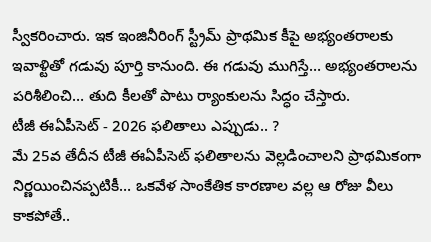స్వీకరించారు. ఇక ఇంజినీరింగ్ స్ట్రీమ్ ప్రాథమిక కీపై అభ్యంతరాలకు ఇవాళ్టితో గడువు పూర్తి కానుంది. ఈ గడువు ముగిస్తే… అభ్యంతరాలను పరిశీలించి… తుది కీలతో పాటు ర్యాంకులను సిద్ధం చేస్తారు.
టీజీ ఈఏపీసెట్ - 2026 ఫలితాలు ఎప్పుడు.. ?
మే 25వ తేదీన టీజీ ఈఏపీసెట్ ఫలితాలను వెల్లడించాలని ప్రాథమికంగా నిర్ణయించినప్పటికీ… ఒకవేళ సాంకేతిక కారణాల వల్ల ఆ రోజు వీలు కాకపోతే..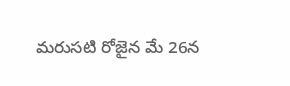మరుసటి రోజైన మే 26న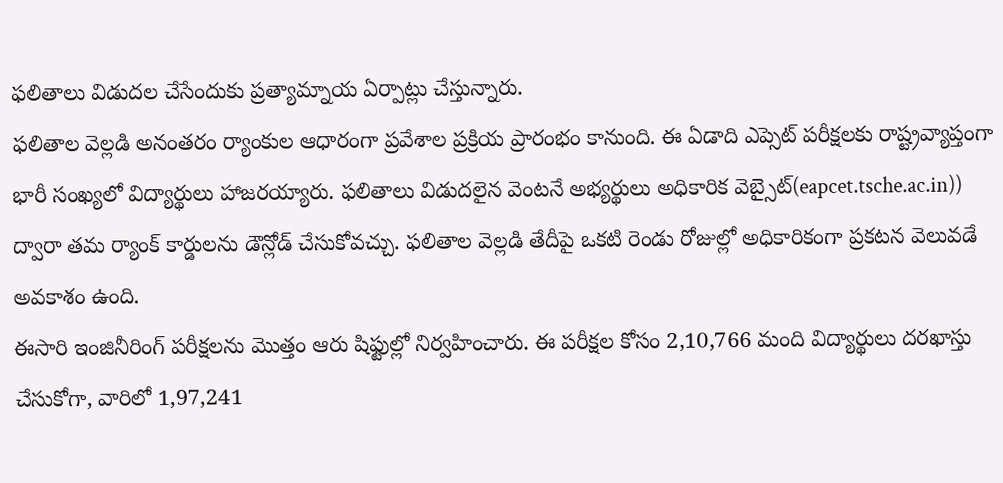ఫలితాలు విడుదల చేసేందుకు ప్రత్యామ్నాయ ఏర్పాట్లు చేస్తున్నారు.
ఫలితాల వెల్లడి అనంతరం ర్యాంకుల ఆధారంగా ప్రవేశాల ప్రక్రియ ప్రారంభం కానుంది. ఈ ఏడాది ఎప్సెట్ పరీక్షలకు రాష్ట్రవ్యాప్తంగా భారీ సంఖ్యలో విద్యార్థులు హాజరయ్యారు. ఫలితాలు విడుదలైన వెంటనే అభ్యర్థులు అధికారిక వెబ్సైట్(eapcet.tsche.ac.in)) ద్వారా తమ ర్యాంక్ కార్డులను డౌన్లోడ్ చేసుకోవచ్చు. ఫలితాల వెల్లడి తేదీపై ఒకటి రెండు రోజుల్లో అధికారికంగా ప్రకటన వెలువడే అవకాశం ఉంది.
ఈసారి ఇంజినీరింగ్ పరీక్షలను మొత్తం ఆరు షిఫ్టుల్లో నిర్వహించారు. ఈ పరీక్షల కోసం 2,10,766 మంది విద్యార్థులు దరఖాస్తు చేసుకోగా, వారిలో 1,97,241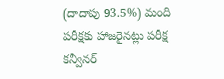(దాదాపు 93.5%) మంది పరీక్షకు హాజరైనట్లు పరీక్ష కన్వీనర్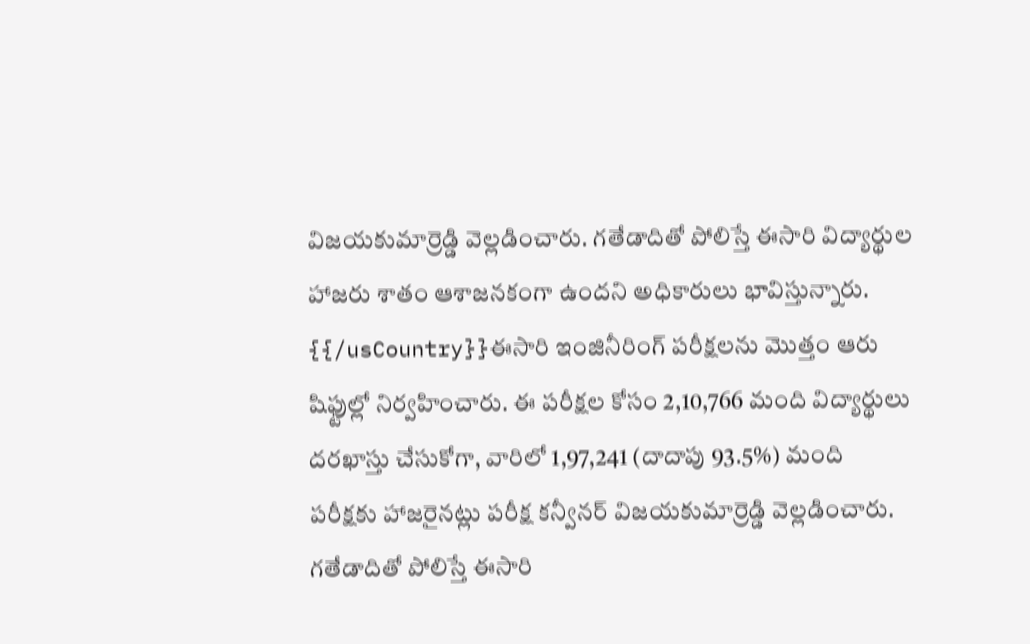విజయకుమార్రెడ్డి వెల్లడించారు. గతేడాదితో పోలిస్తే ఈసారి విద్యార్థుల హాజరు శాతం ఆశాజనకంగా ఉందని అధికారులు భావిస్తున్నారు.
{{/usCountry}}ఈసారి ఇంజినీరింగ్ పరీక్షలను మొత్తం ఆరు షిఫ్టుల్లో నిర్వహించారు. ఈ పరీక్షల కోసం 2,10,766 మంది విద్యార్థులు దరఖాస్తు చేసుకోగా, వారిలో 1,97,241 (దాదాపు 93.5%) మంది పరీక్షకు హాజరైనట్లు పరీక్ష కన్వీనర్ విజయకుమార్రెడ్డి వెల్లడించారు. గతేడాదితో పోలిస్తే ఈసారి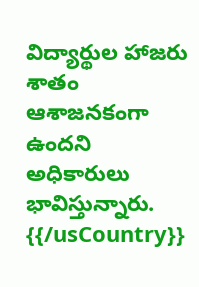విద్యార్థుల హాజరు శాతం ఆశాజనకంగా ఉందని అధికారులు భావిస్తున్నారు.
{{/usCountry}}